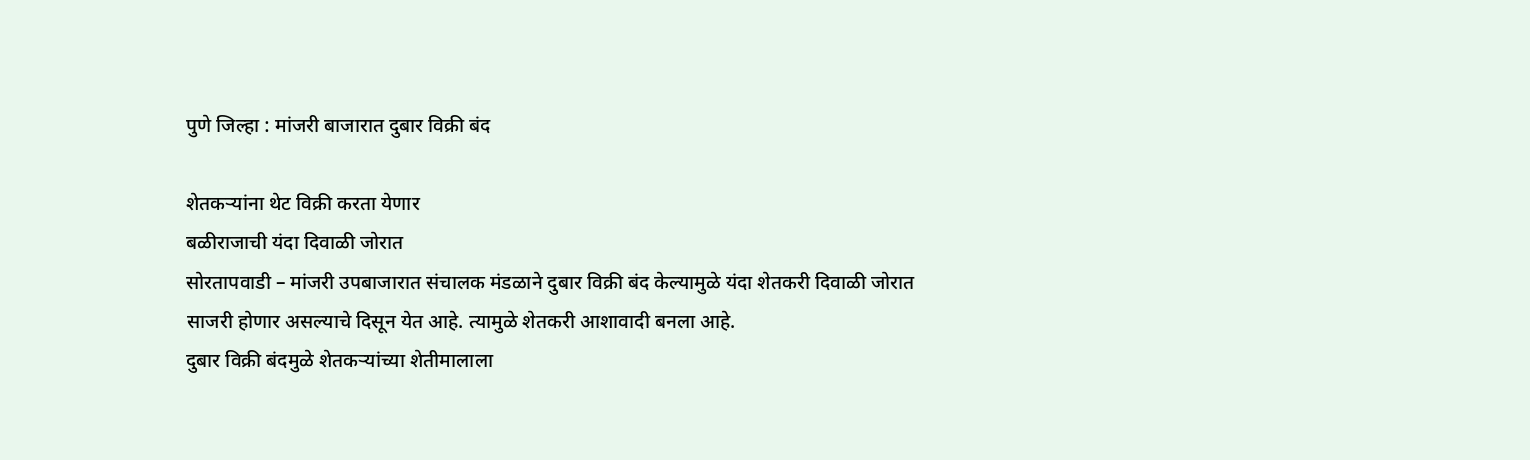पुणे जिल्हा : मांजरी बाजारात दुबार विक्री बंद

शेतकऱ्यांना थेट विक्री करता येणार
बळीराजाची यंदा दिवाळी जोरात
सोरतापवाडी – मांजरी उपबाजारात संचालक मंडळाने दुबार विक्री बंद केल्यामुळे यंदा शेतकरी दिवाळी जोरात साजरी होणार असल्याचे दिसून येत आहे. त्यामुळे शेतकरी आशावादी बनला आहे.
दुबार विक्री बंदमुळे शेतकऱ्यांच्या शेतीमालाला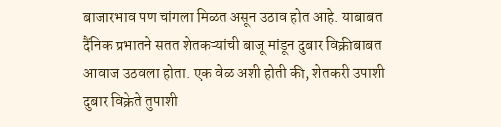बाजारभाव पण चांगला मिळत असून उठाव होत आहे. याबाबत दैंनिक प्रभातने सतत शेतकऱ्यांची बाजू मांडून दुबार विक्रीबाबत आवाज उठवला होता. एक वेळ अशी होती की, शेतकरी उपाशी दुबार विक्रेते तुपाशी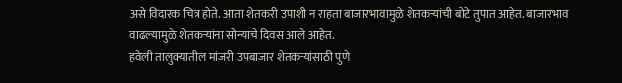असे विदारक चित्र होते. आता शेतकरी उपाशी न राहता बाजारभावामुळे शेतकऱ्यांची बोटे तुपात आहेत. बाजारभाव वाढल्यामुळे शेतकऱ्यांना सोन्याचे दिवस आले आहेत.
हवेली तालुक्यातील मांजरी उपबाजार शेतकऱ्यांसाठी पुणे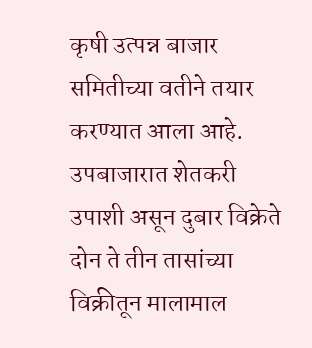कृषी उत्पन्न बाजार समितीच्या वतीने तयार करण्यात आला आहे. उपबाजारात शेतकरी उपाशी असून दुबार विक्रेते दोन ते तीन तासांच्या विक्रीतून मालामाल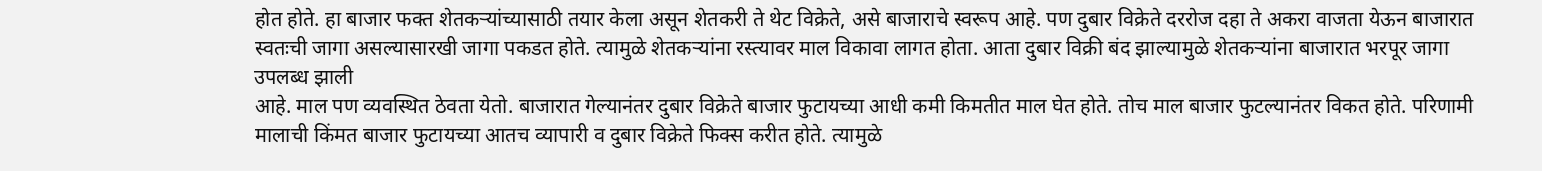होत होते. हा बाजार फक्त शेतकऱ्यांच्यासाठी तयार केला असून शेतकरी ते थेट विक्रेते, असे बाजाराचे स्वरूप आहे. पण दुबार विक्रेते दररोज दहा ते अकरा वाजता येऊन बाजारात स्वतःची जागा असल्यासारखी जागा पकडत होते. त्यामुळे शेतकऱ्यांना रस्त्यावर माल विकावा लागत होता. आता दुबार विक्री बंद झाल्यामुळे शेतकऱ्यांना बाजारात भरपूर जागा उपलब्ध झाली
आहे. माल पण व्यवस्थित ठेवता येतो. बाजारात गेल्यानंतर दुबार विक्रेते बाजार फुटायच्या आधी कमी किमतीत माल घेत होते. तोच माल बाजार फुटल्यानंतर विकत होते. परिणामी मालाची किंमत बाजार फुटायच्या आतच व्यापारी व दुबार विक्रेते फिक्स करीत होते. त्यामुळे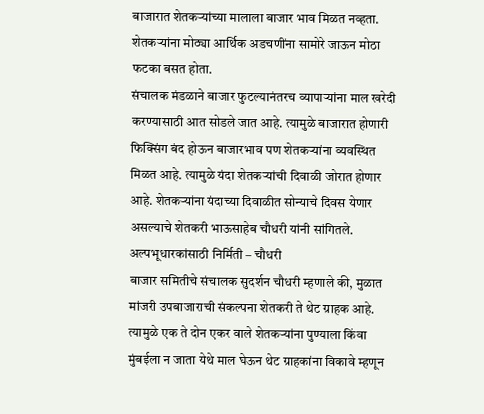बाजारात शेतकऱ्यांच्या मालाला बाजार भाव मिळत नव्हता. शेतकऱ्यांना मोठ्या आर्थिक अडचणींना सामोरे जाऊन मोठा फटका बसत होता.
संचालक मंडळाने बाजार फुटल्यानंतरच व्यापाऱ्यांना माल खरेदी करण्यासाठी आत सोडले जात आहे. त्यामुळे बाजारात होणारी फिक्सिंग बंद होऊन बाजारभाव पण शेतकऱ्यांना व्यवस्थित मिळत आहे. त्यामुळे यंदा शेतकऱ्यांची दिवाळी जोरात होणार आहे. शेतकऱ्यांना यंदाच्या दिवाळीत सोन्याचे दिवस येणार असल्याचे शेतकरी भाऊसाहेब चौधरी यांनी सांगितले.
अल्पभूधारकांसाठी निर्मिती – चौधरी
बाजार समितीचे संचालक सुदर्शन चौधरी म्हणाले की, मुळात मांजरी उपबाजाराची संकल्पना शेतकरी ते थेट ग्राहक आहे. त्यामुळे एक ते दोन एकर वाले शेतकऱ्यांना पुण्याला किंवा मुंबईला न जाता येथे माल घेऊन थेट ग्राहकांना विकावे म्हणून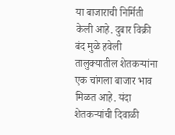या बाजाराची निर्मिती केली आहे. दुबार विक्री बंद मुळे हवेली तालुक्यातील शेतकऱ्यांना एक चांगला बाजार भाव मिळत आहे. यंदा शेतकऱ्यांची दिवाळी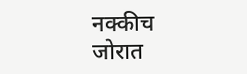नक्कीच जोरात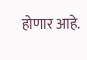होणार आहे.